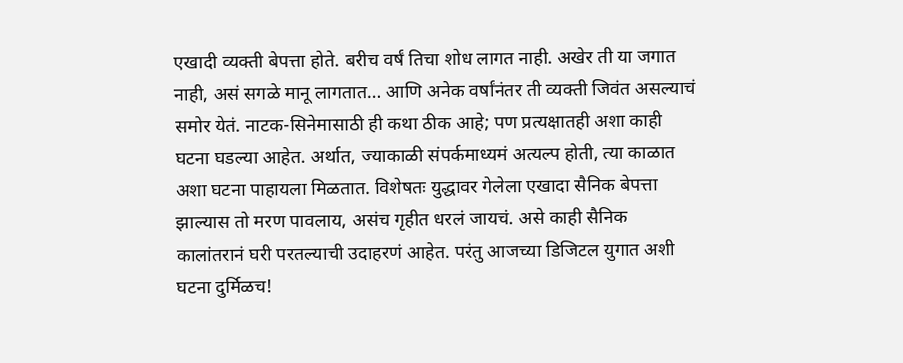एखादी व्यक्ती बेपत्ता होते. बरीच वर्षं तिचा शोध लागत नाही. अखेर ती या जगात नाही, असं सगळे मानू लागतात… आणि अनेक वर्षांनंतर ती व्यक्ती जिवंत असल्याचं समोर येतं. नाटक-सिनेमासाठी ही कथा ठीक आहे; पण प्रत्यक्षातही अशा काही घटना घडल्या आहेत. अर्थात, ज्याकाळी संपर्कमाध्यमं अत्यल्प होती, त्या काळात अशा घटना पाहायला मिळतात. विशेषतः युद्धावर गेलेला एखादा सैनिक बेपत्ता झाल्यास तो मरण पावलाय, असंच गृहीत धरलं जायचं. असे काही सैनिक कालांतरानं घरी परतल्याची उदाहरणं आहेत. परंतु आजच्या डिजिटल युगात अशी घटना दुर्मिळच!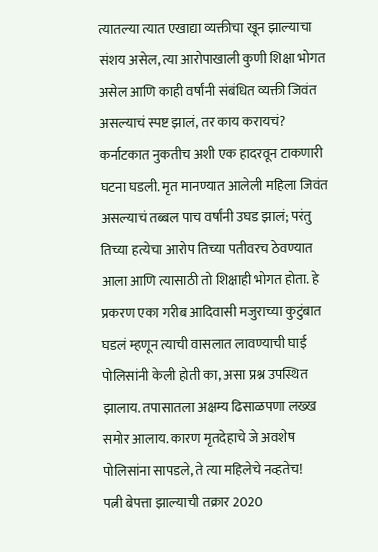त्यातल्या त्यात एखाद्या व्यक्तीचा खून झाल्याचा संशय असेल, त्या आरोपाखाली कुणी शिक्षा भोगत असेल आणि काही वर्षांनी संबंधित व्यक्ती जिवंत असल्याचं स्पष्ट झालं, तर काय करायचं? कर्नाटकात नुकतीच अशी एक हादरवून टाकणारी घटना घडली. मृत मानण्यात आलेली महिला जिवंत असल्याचं तब्बल पाच वर्षांनी उघड झालं; परंतु तिच्या हत्येचा आरोप तिच्या पतीवरच ठेवण्यात आला आणि त्यासाठी तो शिक्षाही भोगत होता. हे प्रकरण एका गरीब आदिवासी मजुराच्या कुटुंबात घडलं म्हणून त्याची वासलात लावण्याची घाई पोलिसांनी केली होती का, असा प्रश्न उपस्थित झालाय. तपासातला अक्षम्य ढिसाळपणा लख्ख समोर आलाय. कारण मृतदेहाचे जे अवशेष पोलिसांना सापडले, ते त्या महिलेचे नव्हतेच!
पत्नी बेपत्ता झाल्याची तक्रार 2020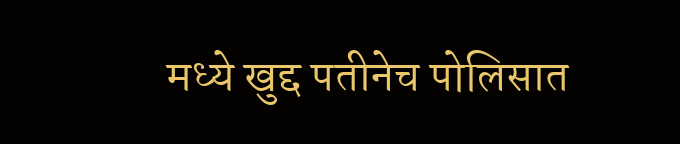मध्ये खुद्द पतीनेच पोलिसात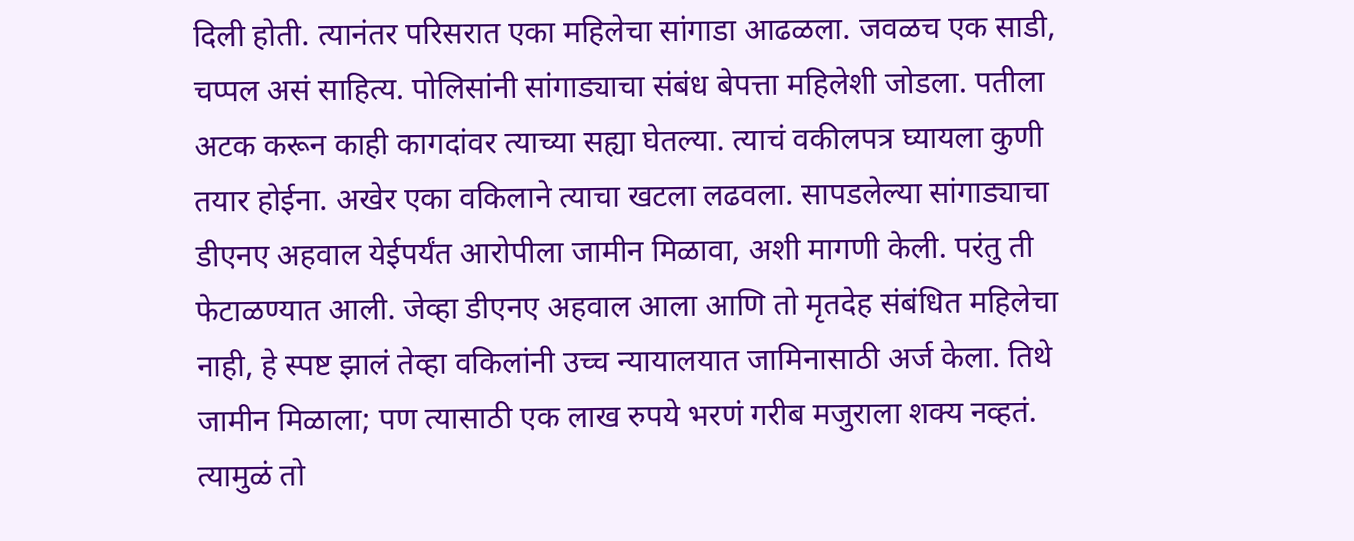दिली होती. त्यानंतर परिसरात एका महिलेचा सांगाडा आढळला. जवळच एक साडी, चप्पल असं साहित्य. पोलिसांनी सांगाड्याचा संबंध बेपत्ता महिलेशी जोडला. पतीला अटक करून काही कागदांवर त्याच्या सह्या घेतल्या. त्याचं वकीलपत्र घ्यायला कुणी तयार होईना. अखेर एका वकिलाने त्याचा खटला लढवला. सापडलेल्या सांगाड्याचा डीएनए अहवाल येईपर्यंत आरोपीला जामीन मिळावा, अशी मागणी केली. परंतु ती फेटाळण्यात आली. जेव्हा डीएनए अहवाल आला आणि तो मृतदेह संबंधित महिलेचा नाही, हे स्पष्ट झालं तेव्हा वकिलांनी उच्च न्यायालयात जामिनासाठी अर्ज केला. तिथे जामीन मिळाला; पण त्यासाठी एक लाख रुपये भरणं गरीब मजुराला शक्य नव्हतं. त्यामुळं तो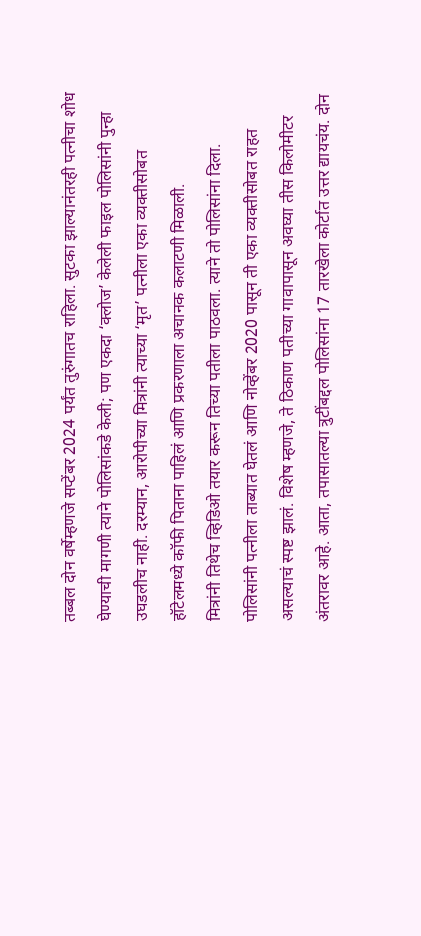तब्बल दोन वर्षेम्हणजे सप्टेंबर 2024 पर्यंत तुरुंगातच राहिला. सुटका झाल्यानंतरही पत्नीचा शोध घेण्याची मागणी त्याने पोलिसांकडे केली; पण एकदा ‘क्लोज’ केलेली फाइल पोलिसांनी पुन्हा उघडलीच नाही. दरम्यान, आरोपीच्या मित्रांनी त्याच्या ‘मृत’ पत्नीला एका व्यक्तीसोबत हॉटेलमध्ये कॉफी पिताना पाहिलं आणि प्रकरणाला अचानक कलाटणी मिळाली.
मित्रांनी तिथेच व्हिडिओ तयार करून तिच्या पतीला पाठवला. त्याने तो पोलिसांना दिला. पोलिसांनी पत्नीला ताब्यात घेतलं आणि नोव्हेंबर 2020 पासून ती एका व्यक्तीसोबत राहत असल्याचं स्पष्ट झालं. विशेष म्हणजे, ते ठिकाण पतीच्या गावापासून अवघ्या तीस किलोमीटर अंतरावर आहे. आता, तपासातल्या त्रुटींबद्दल पोलिसांना 17 तारखेला कोर्टात उत्तर द्यायचंय. दोन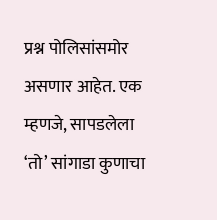प्रश्न पोलिसांसमोर असणार आहेत. एक म्हणजे, सापडलेला ‘तो’ सांगाडा कुणाचा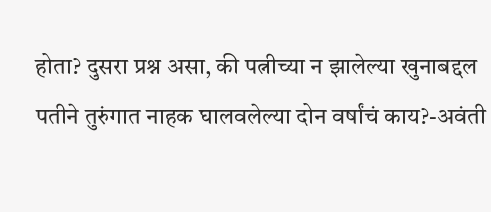होता? दुसरा प्रश्न असा, की पत्नीच्या न झालेल्या खुनाबद्दल पतीने तुरुंगात नाहक घालवलेल्या दोन वर्षांचं काय?-अवंती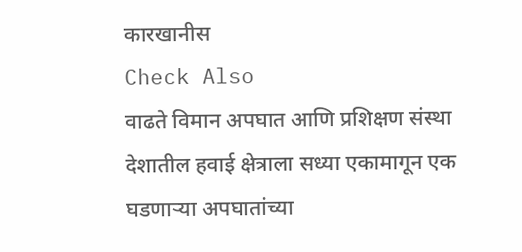कारखानीस
Check Also
वाढते विमान अपघात आणि प्रशिक्षण संस्था
देशातील हवाई क्षेत्राला सध्या एकामागून एक घडणाऱ्या अपघातांच्या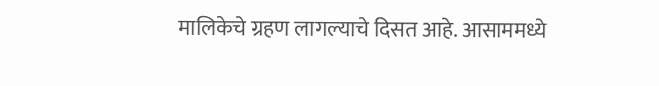मालिकेचे ग्रहण लागल्याचे दिसत आहे. आसाममध्ये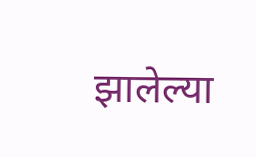झालेल्या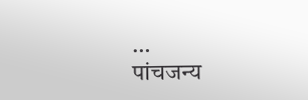…
पांचजन्य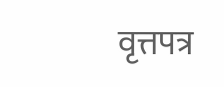वृत्तपत्र